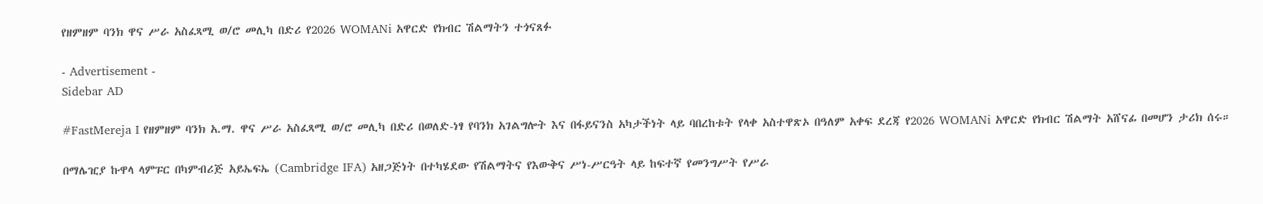የዘምዘም ባንክ ዋና ሥራ አስፈጻሚ ወ/ሮ መሊካ በድሪ የ2026 WOMANi አዋርድ የክብር ሽልማትን ተጎናጸፉ

- Advertisement -
Sidebar AD

#FastMereja I የዘምዘም ባንክ አ.ማ. ዋና ሥራ አስፈጻሚ ወ/ሮ መሊካ በድሪ በወለድ-ነፃ የባንክ አገልግሎት እና በፋይናንስ አካታችነት ላይ ባበረከቱት የላቀ አስተዋጽኦ በዓለም አቀፍ ደረጃ የ2026 WOMANi አዋርድ የክብር ሽልማት አሸናፊ በመሆን ታሪክ ሰሩ።

በማሌዢያ ኩዋላ ላምፑር በካምብሪጅ አይኤፍኤ (Cambridge IFA) አዘጋጅነት በተካሄደው የሽልማትና የእውቅና ሥነ-ሥርዓት ላይ ከፍተኛ የመንግሥት የሥራ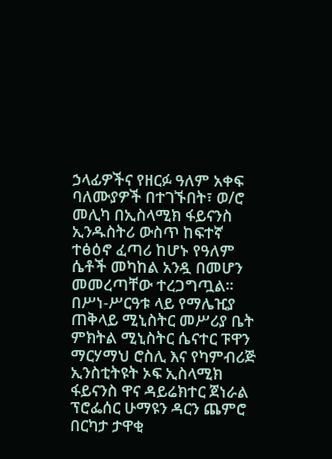ኃላፊዎችና የዘርፉ ዓለም አቀፍ ባለሙያዎች በተገኙበት፣ ወ/ሮ መሊካ በኢስላሚክ ፋይናንስ ኢንዱስትሪ ውስጥ ከፍተኛ ተፅዕኖ ፈጣሪ ከሆኑ የዓለም ሴቶች መካከል አንዷ በመሆን መመረጣቸው ተረጋግጧል። በሥነ-ሥርዓቱ ላይ የማሌዢያ ጠቅላይ ሚኒስትር መሥሪያ ቤት ምክትል ሚኒስትር ሴናተር ፑዋን ማርሃማህ ሮስሊ እና የካምብሪጅ ኢንስቲትዩት ኦፍ ኢስላሚክ ፋይናንስ ዋና ዳይሬክተር ጀነራል ፕሮፌሰር ሁማዩን ዳርን ጨምሮ በርካታ ታዋቂ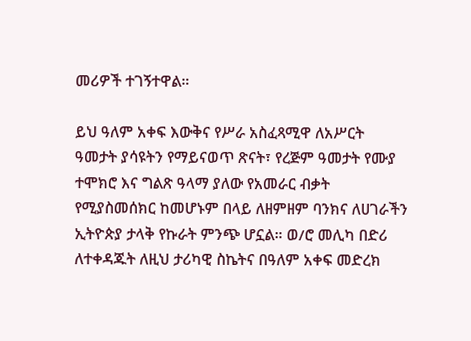መሪዎች ተገኝተዋል።

ይህ ዓለም አቀፍ እውቅና የሥራ አስፈጻሚዋ ለአሥርት ዓመታት ያሳዩትን የማይናወጥ ጽናት፣ የረጅም ዓመታት የሙያ ተሞክሮ እና ግልጽ ዓላማ ያለው የአመራር ብቃት የሚያስመሰክር ከመሆኑም በላይ ለዘምዘም ባንክና ለሀገራችን ኢትዮጵያ ታላቅ የኩራት ምንጭ ሆኗል። ወ/ሮ መሊካ በድሪ ለተቀዳጁት ለዚህ ታሪካዊ ስኬትና በዓለም አቀፍ መድረክ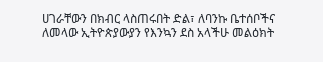ሀገራቸውን በክብር ላስጠሩበት ድል፣ ለባንኩ ቤተሰቦችና ለመላው ኢትዮጵያውያን የእንኳን ደስ አላችሁ መልዕክት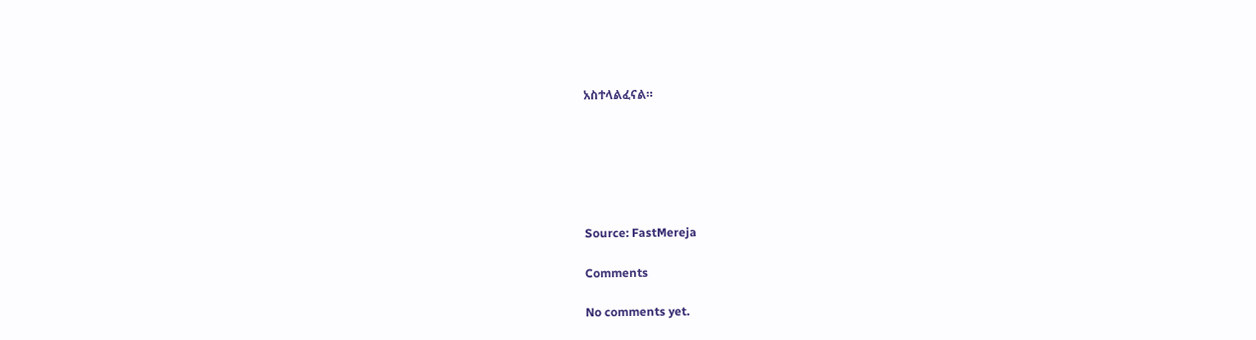አስተላልፈናል።






Source: FastMereja

Comments

No comments yet.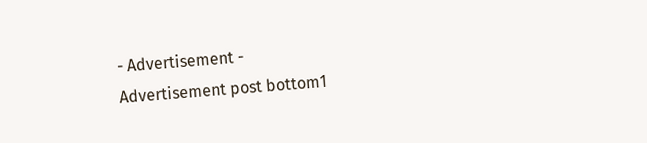- Advertisement -
Advertisement post bottom1